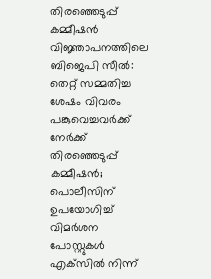തിരഞ്ഞെടുപ്പ് കമ്മീഷന്‍ വിജ്ഞാപനത്തിലെ ബിജെപി സീല്‍: തെറ്റ് സമ്മതിച്ച ശേഷം വിവരം പങ്കുവെച്ചവര്‍ക്ക് നേര്‍ക്ക് തിരഞ്ഞെടുപ്പ് കമ്മീഷന്‍; പൊലീസിന് ഉപയോഗിച്ച് വിമര്‍ശന പോസ്റ്റുകള്‍ എക്‌സില്‍ നിന്ന്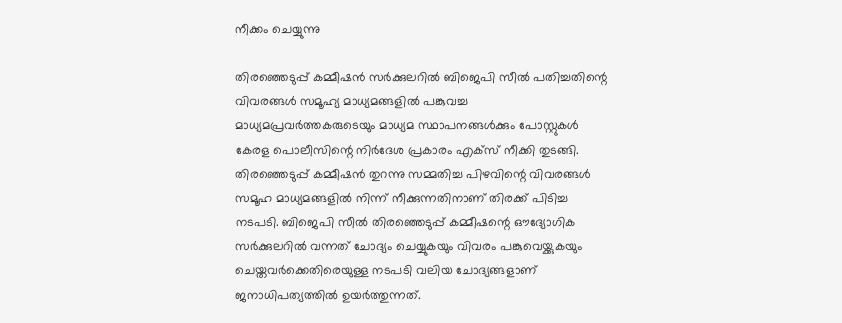നീക്കം ചെയ്യുന്നു

തിരഞ്ഞെടുപ്പ് കമ്മീഷന്‍ സര്‍ക്കുലറില്‍ ബിജെപി സീല്‍ പതിച്ചതിന്റെ വിവരങ്ങള്‍ സമൂഹ്യ മാധ്യമങ്ങളില്‍ പങ്കുവച്ച മാധ്യമപ്രവര്‍ത്തകരുടെയും മാധ്യമ സ്ഥാപനങ്ങള്‍ക്കും പോസ്റ്റുകള്‍ കേരള പൊലീസിന്റെ നിര്‍ദേശ പ്രകാരം എക്‌സ് നീക്കി തുടങ്ങി. തിരഞ്ഞെടുപ്പ് കമ്മീഷന്‍ തുറന്നു സമ്മതിച്ച പിഴവിന്റെ വിവരങ്ങള്‍ സമൂഹ മാധ്യമങ്ങളില്‍ നിന്ന് നീക്കുന്നതിനാണ് തിരക്ക് പിടിച്ച നടപടി. ബിജെപി സീല്‍ തിരഞ്ഞെടുപ്പ് കമ്മീഷന്റെ ഔദ്യോഗിക സര്‍ക്കുലറില്‍ വന്നത് ചോദ്യം ചെയ്യുകയും വിവരം പങ്കുവെയ്ക്കുകയും ചെയ്തവര്‍ക്കെതിരെയുള്ള നടപടി വലിയ ചോദ്യങ്ങളാണ് ജനാധിപത്യത്തില്‍ ഉയര്‍ത്തുന്നത്.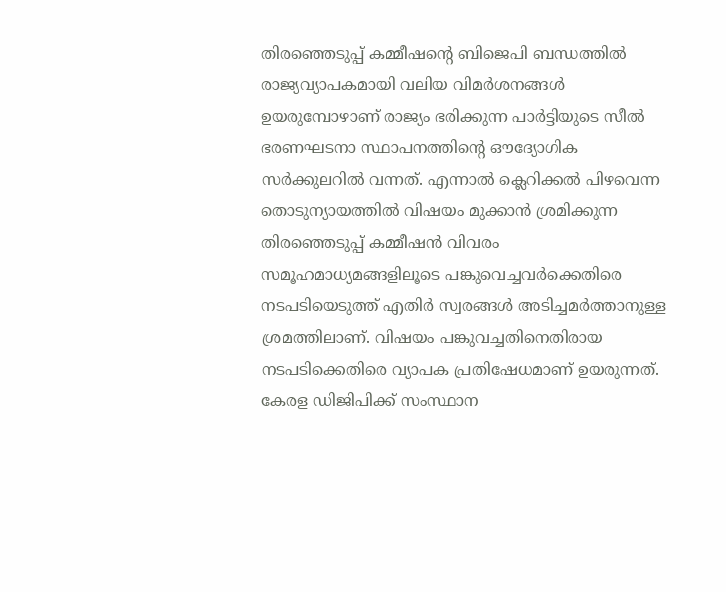തിരഞ്ഞെടുപ്പ് കമ്മീഷന്റെ ബിജെപി ബന്ധത്തില്‍ രാജ്യവ്യാപകമായി വലിയ വിമര്‍ശനങ്ങള്‍ ഉയരുമ്പോഴാണ് രാജ്യം ഭരിക്കുന്ന പാര്‍ട്ടിയുടെ സീല്‍ ഭരണഘടനാ സ്ഥാപനത്തിന്റെ ഔദ്യോഗിക സര്‍ക്കുലറില്‍ വന്നത്. എന്നാല്‍ ക്ലെറിക്കല്‍ പിഴവെന്ന തൊടുന്യായത്തില്‍ വിഷയം മുക്കാന്‍ ശ്രമിക്കുന്ന തിരഞ്ഞെടുപ്പ് കമ്മീഷന്‍ വിവരം സമൂഹമാധ്യമങ്ങളിലൂടെ പങ്കുവെച്ചവര്‍ക്കെതിരെ നടപടിയെടുത്ത് എതിര്‍ സ്വരങ്ങള്‍ അടിച്ചമര്‍ത്താനുള്ള ശ്രമത്തിലാണ്. വിഷയം പങ്കുവച്ചതിനെതിരായ നടപടിക്കെതിരെ വ്യാപക പ്രതിഷേധമാണ് ഉയരുന്നത്. കേരള ഡിജിപിക്ക് സംസ്ഥാന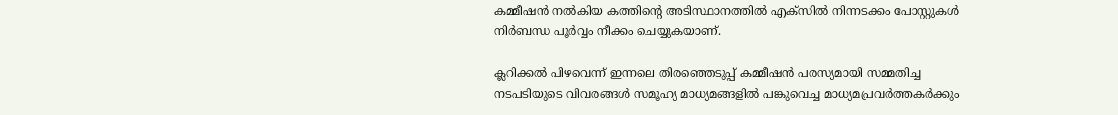കമ്മീഷന്‍ നല്‍കിയ കത്തിന്റെ അടിസ്ഥാനത്തില്‍ എക്‌സില്‍ നിന്നടക്കം പോസ്റ്റുകള്‍ നിര്‍ബന്ധ പൂര്‍വ്വം നീക്കം ചെയ്യുകയാണ്.

ക്ലറിക്കല്‍ പിഴവെന്ന് ഇന്നലെ തിരഞ്ഞെടുപ്പ് കമ്മീഷന്‍ പരസ്യമായി സമ്മതിച്ച നടപടിയുടെ വിവരങ്ങള്‍ സമൂഹ്യ മാധ്യമങ്ങളില്‍ പങ്കുവെച്ച മാധ്യമപ്രവര്‍ത്തകര്‍ക്കും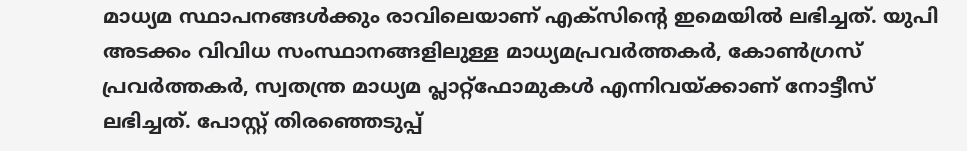മാധ്യമ സ്ഥാപനങ്ങള്‍ക്കും രാവിലെയാണ് എക്‌സിന്റെ ഇമെയില്‍ ലഭിച്ചത്. യുപി അടക്കം വിവിധ സംസ്ഥാനങ്ങളിലുള്ള മാധ്യമപ്രവര്‍ത്തകര്‍, കോണ്‍ഗ്രസ് പ്രവര്‍ത്തകര്‍, സ്വതന്ത്ര മാധ്യമ പ്ലാറ്റ്‌ഫോമുകള്‍ എന്നിവയ്ക്കാണ് നോട്ടീസ് ലഭിച്ചത്. പോസ്റ്റ് തിരഞ്ഞെടുപ്പ്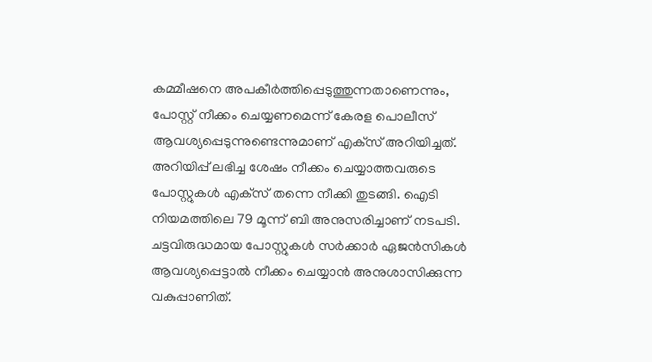കമ്മീഷനെ അപകീര്‍ത്തിപ്പെടുത്തുന്നതാണെന്നും, പോസ്റ്റ് നീക്കം ചെയ്യണമെന്ന് കേരള പൊലീസ് ആവശ്യപ്പെടുന്നുണ്ടെന്നുമാണ് എക്‌സ് അറിയിച്ചത്. അറിയിപ്പ് ലഭിച്ച ശേഷം നീക്കം ചെയ്യാത്തവരുടെ പോസ്റ്റുകള്‍ എക്‌സ് തന്നെ നീക്കി തുടങ്ങി. ഐടി നിയമത്തിലെ 79 മൂന്ന് ബി അനുസരിച്ചാണ് നടപടി. ചട്ടവിരുദ്ധമായ പോസ്റ്റുകള്‍ സര്‍ക്കാര്‍ ഏജന്‍സികള്‍ ആവശ്യപ്പെട്ടാല്‍ നീക്കം ചെയ്യാന്‍ അനുശാസിക്കുന്ന വകുപ്പാണിത്.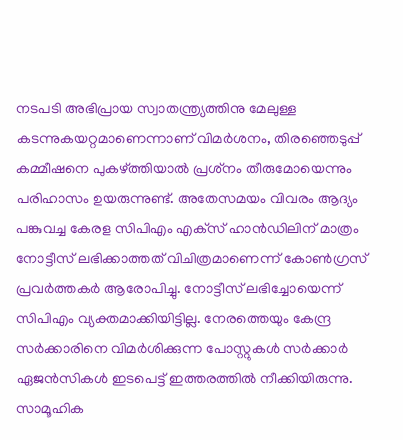നടപടി അഭിപ്രായ സ്വാതന്ത്ര്യത്തിനു മേലുള്ള കടന്നുകയറ്റമാണെന്നാണ് വിമര്‍ശനം, തിരഞ്ഞെടുപ്പ് കമ്മീഷനെ പുകഴ്ത്തിയാല്‍ പ്രശ്‌നം തീരുമോയെന്നും പരിഹാസം ഉയരുന്നുണ്ട്. അതേസമയം വിവരം ആദ്യം പങ്കുവച്ച കേരള സിപിഎം എക്‌സ് ഹാന്‍ഡിലിന് മാത്രം നോട്ടീസ് ലഭിക്കാത്തത് വിചിത്രമാണെന്ന് കോണ്‍ഗ്രസ് പ്രവര്‍ത്തകര്‍ ആരോപിച്ചു. നോട്ടീസ് ലഭിച്ചോയെന്ന് സിപിഎം വ്യക്തമാക്കിയിട്ടില്ല. നേരത്തെയും കേന്ദ്ര സര്‍ക്കാരിനെ വിമര്‍ശിക്കുന്ന പോസ്റ്റുകള്‍ സര്‍ക്കാര്‍ ഏജന്‍സികള്‍ ഇടപെട്ട് ഇത്തരത്തില്‍ നീക്കിയിരുന്നു. സാമൂഹിക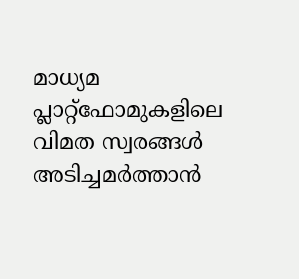മാധ്യമ പ്ലാറ്റ്‌ഫോമുകളിലെ വിമത സ്വരങ്ങള്‍ അടിച്ചമര്‍ത്താന്‍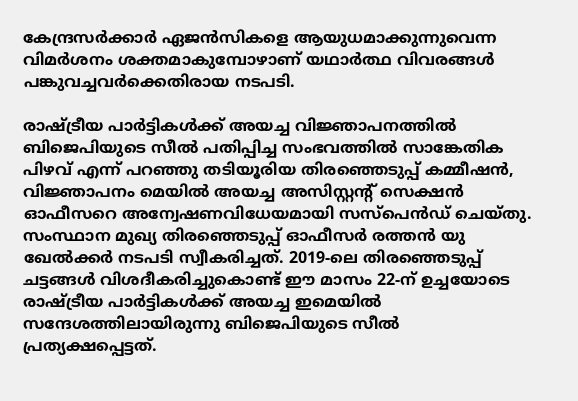കേന്ദ്രസര്‍ക്കാര്‍ ഏജന്‍സികളെ ആയുധമാക്കുന്നുവെന്ന വിമര്‍ശനം ശക്തമാകുമ്പോഴാണ് യഥാര്‍ത്ഥ വിവരങ്ങള്‍ പങ്കുവച്ചവര്‍ക്കെതിരായ നടപടി.

രാഷ്ട്രീയ പാര്‍ട്ടികള്‍ക്ക് അയച്ച വിജ്ഞാപനത്തില്‍ ബിജെപിയുടെ സീല്‍ പതിപ്പിച്ച സംഭവത്തില്‍ സാങ്കേതിക പിഴവ് എന്ന് പറഞ്ഞു തടിയൂരിയ തിരഞ്ഞെടുപ്പ് കമ്മീഷന്‍, വിജ്ഞാപനം മെയില്‍ അയച്ച അസിസ്റ്റന്റ് സെക്ഷന്‍ ഓഫീസറെ അന്വേഷണവിധേയമായി സസ്‌പെന്‍ഡ് ചെയ്തു. സംസ്ഥാന മുഖ്യ തിരഞ്ഞെടുപ്പ് ഓഫീസര്‍ രത്തന്‍ യു ഖേല്‍ക്കര്‍ നടപടി സ്വീകരിച്ചത്. 2019-ലെ തിരഞ്ഞെടുപ്പ് ചട്ടങ്ങള്‍ വിശദീകരിച്ചുകൊണ്ട് ഈ മാസം 22-ന് ഉച്ചയോടെ രാഷ്ട്രീയ പാര്‍ട്ടികള്‍ക്ക് അയച്ച ഇമെയില്‍ സന്ദേശത്തിലായിരുന്നു ബിജെപിയുടെ സീല്‍ പ്രത്യക്ഷപ്പെട്ടത്.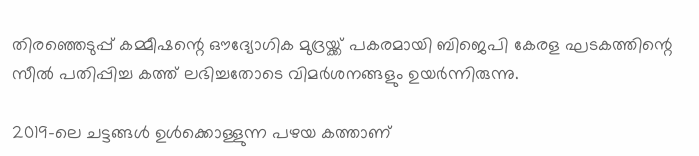തിരഞ്ഞെടുപ്പ് കമ്മീഷന്റെ ഔദ്യോഗിക മുദ്രയ്ക്ക് പകരമായി ബിജെപി കേരള ഘടകത്തിന്റെ സീല്‍ പതിപ്പിച്ച കത്ത് ലഭിച്ചതോടെ വിമര്‍ശനങ്ങളും ഉയര്‍ന്നിരുന്നു.

2019-ലെ ചട്ടങ്ങള്‍ ഉള്‍ക്കൊള്ളുന്ന പഴയ കത്താണ്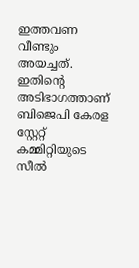ഇത്തവണ വീണ്ടും അയച്ചത്. ഇതിന്റെ അടിഭാഗത്താണ് ബിജെപി കേരള സ്റ്റേറ്റ് കമ്മിറ്റിയുടെ സീല്‍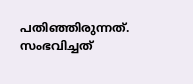പതിഞ്ഞിരുന്നത്. സംഭവിച്ചത്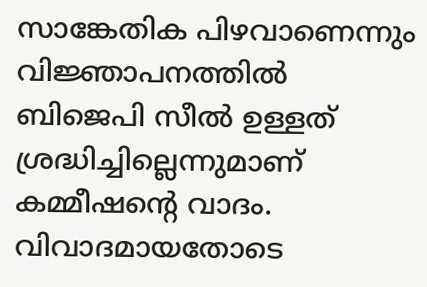സാങ്കേതിക പിഴവാണെന്നും വിജ്ഞാപനത്തില്‍ ബിജെപി സീല്‍ ഉള്ളത് ശ്രദ്ധിച്ചില്ലെന്നുമാണ് കമ്മീഷന്റെ വാദം. വിവാദമായതോടെ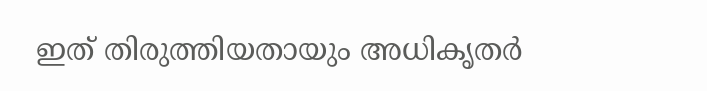ഇത് തിരുത്തിയതായും അധികൃതര്‍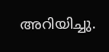അറിയിച്ചു.